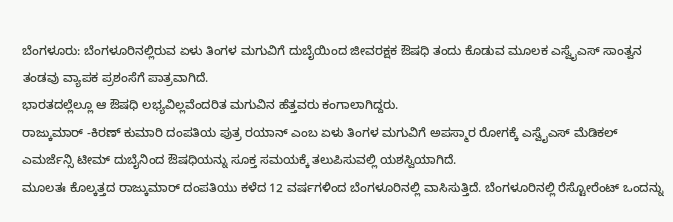ಬೆಂಗಳೂರು: ಬೆಂಗಳೂರಿನಲ್ಲಿರುವ ಏಳು ತಿಂಗಳ ಮಗುವಿಗೆ ದುಬೈಯಿಂದ ಜೀವರಕ್ಷಕ ಔಷಧಿ ತಂದು ಕೊಡುವ ಮೂಲಕ ಎಸ್ವೈಎಸ್ ಸಾಂತ್ವನ ತಂಡವು ವ್ಯಾಪಕ ಪ್ರಶಂಸೆಗೆ ಪಾತ್ರವಾಗಿದೆ.
ಭಾರತದಲ್ಲೆಲ್ಲೂ ಆ ಔಷಧಿ ಲಭ್ಯವಿಲ್ಲವೆಂದರಿತ ಮಗುವಿನ ಹೆತ್ತವರು ಕಂಗಾಲಾಗಿದ್ದರು.
ರಾಜ್ಕುಮಾರ್ -ಕಿರಣ್ ಕುಮಾರಿ ದಂಪತಿಯ ಪುತ್ರ ರಯಾನ್ ಎಂಬ ಏಳು ತಿಂಗಳ ಮಗುವಿಗೆ ಅಪಸ್ಮಾರ ರೋಗಕ್ಕೆ ಎಸ್ವೈಎಸ್ ಮೆಡಿಕಲ್ ಎಮರ್ಜೆನ್ಸಿ ಟೀಮ್ ದುಬೈನಿಂದ ಔಷಧಿಯನ್ನು ಸೂಕ್ತ ಸಮಯಕ್ಕೆ ತಲುಪಿಸುವಲ್ಲಿ ಯಶಸ್ವಿಯಾಗಿದೆ.
ಮೂಲತಃ ಕೊಲ್ಕತ್ತದ ರಾಜ್ಕುಮಾರ್ ದಂಪತಿಯು ಕಳೆದ 12 ವರ್ಷಗಳಿಂದ ಬೆಂಗಳೂರಿನಲ್ಲಿ ವಾಸಿಸುತ್ತಿದೆ. ಬೆಂಗಳೂರಿನಲ್ಲಿ ರೆಸ್ಟೋರೆಂಟ್ ಒಂದನ್ನು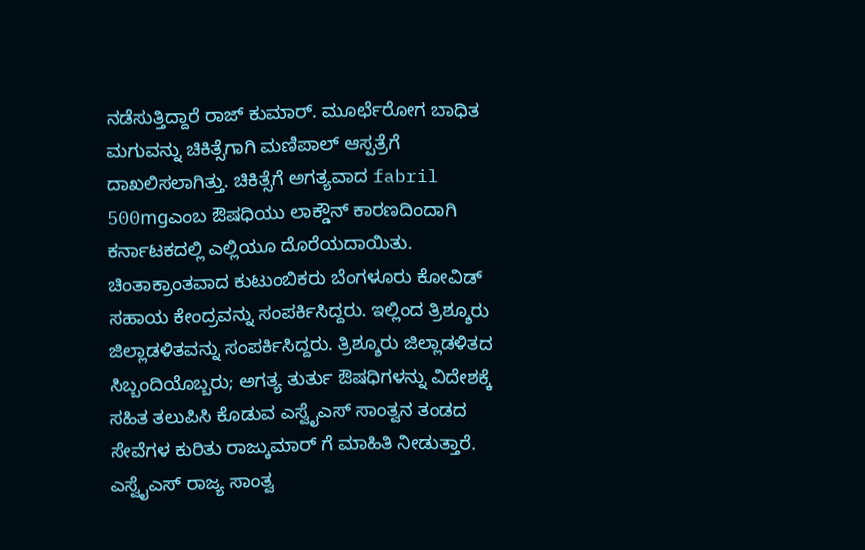ನಡೆಸುತ್ತಿದ್ದಾರೆ ರಾಜ್ ಕುಮಾರ್. ಮೂರ್ಛೆರೋಗ ಬಾಧಿತ ಮಗುವನ್ನು ಚಿಕಿತ್ಸೆಗಾಗಿ ಮಣಿಪಾಲ್ ಆಸ್ಪತ್ರೆಗೆ ದಾಖಲಿಸಲಾಗಿತ್ತು. ಚಿಕಿತ್ಸೆಗೆ ಅಗತ್ಯವಾದ fabril 500mgಎಂಬ ಔಷಧಿಯು ಲಾಕ್ಡೌನ್ ಕಾರಣದಿಂದಾಗಿ ಕರ್ನಾಟಕದಲ್ಲಿ ಎಲ್ಲಿಯೂ ದೊರೆಯದಾಯಿತು.
ಚಿಂತಾಕ್ರಾಂತವಾದ ಕುಟುಂಬಿಕರು ಬೆಂಗಳೂರು ಕೋವಿಡ್ ಸಹಾಯ ಕೇಂದ್ರವನ್ನು ಸಂಪರ್ಕಿಸಿದ್ದರು. ಇಲ್ಲಿಂದ ತ್ರಿಶ್ಶೂರು ಜಿಲ್ಲಾಡಳಿತವನ್ನು ಸಂಪರ್ಕಿಸಿದ್ದರು. ತ್ರಿಶ್ಶೂರು ಜಿಲ್ಲಾಡಳಿತದ ಸಿಬ್ಬಂದಿಯೊಬ್ಬರು; ಅಗತ್ಯ ತುರ್ತು ಔಷಧಿಗಳನ್ನು ವಿದೇಶಕ್ಕೆ ಸಹಿತ ತಲುಪಿಸಿ ಕೊಡುವ ಎಸ್ವೈಎಸ್ ಸಾಂತ್ವನ ತಂಡದ ಸೇವೆಗಳ ಕುರಿತು ರಾಜ್ಕುಮಾರ್ ಗೆ ಮಾಹಿತಿ ನೀಡುತ್ತಾರೆ. ಎಸ್ವೈಎಸ್ ರಾಜ್ಯ ಸಾಂತ್ವ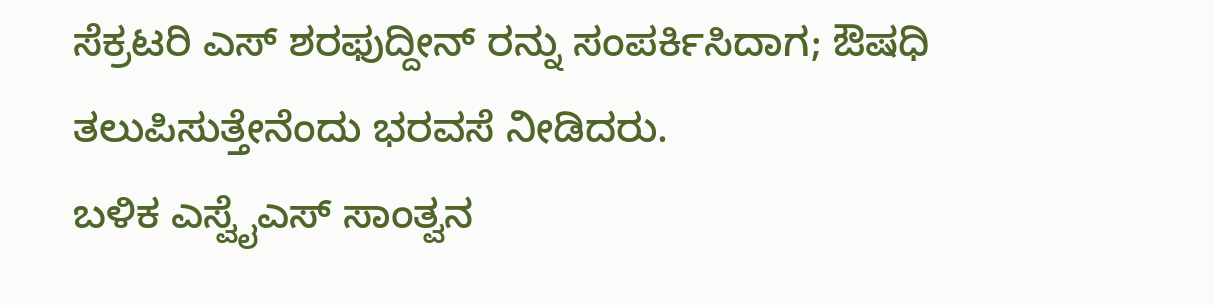ಸೆಕ್ರಟರಿ ಎಸ್ ಶರಫುದ್ದೀನ್ ರನ್ನು ಸಂಪರ್ಕಿಸಿದಾಗ; ಔಷಧಿ ತಲುಪಿಸುತ್ತೇನೆಂದು ಭರವಸೆ ನೀಡಿದರು.
ಬಳಿಕ ಎಸ್ವೈಎಸ್ ಸಾಂತ್ವನ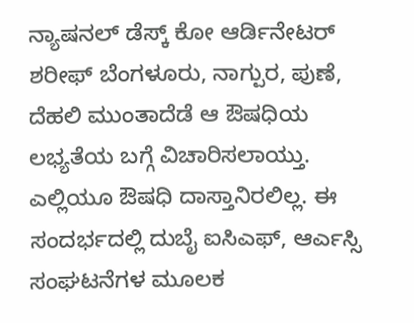ನ್ಯಾಷನಲ್ ಡೆಸ್ಕ್ ಕೋ ಆರ್ಡಿನೇಟರ್ ಶರೀಫ್ ಬೆಂಗಳೂರು, ನಾಗ್ಪುರ, ಪುಣೆ, ದೆಹಲಿ ಮುಂತಾದೆಡೆ ಆ ಔಷಧಿಯ ಲಭ್ಯತೆಯ ಬಗ್ಗೆ ವಿಚಾರಿಸಲಾಯ್ತು. ಎಲ್ಲಿಯೂ ಔಷಧಿ ದಾಸ್ತಾನಿರಲಿಲ್ಲ. ಈ ಸಂದರ್ಭದಲ್ಲಿ ದುಬೈ ಐಸಿಎಫ್, ಆರ್ಎಸ್ಸಿ ಸಂಘಟನೆಗಳ ಮೂಲಕ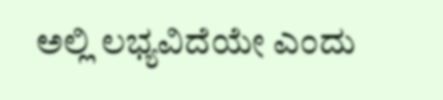ಅಲ್ಲಿ ಲಭ್ಯವಿದೆಯೇ ಎಂದು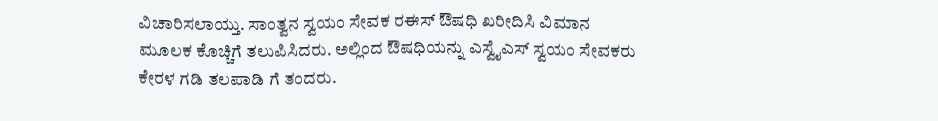ವಿಚಾರಿಸಲಾಯ್ತು. ಸಾಂತ್ವನ ಸ್ವಯಂ ಸೇವಕ ರಈಸ್ ಔಷಧಿ ಖರೀದಿಸಿ ವಿಮಾನ ಮೂಲಕ ಕೊಚ್ಚಿಗೆ ತಲುಪಿಸಿದರು. ಅಲ್ಲಿಂದ ಔಷಧಿಯನ್ನು ಎಸ್ವೈಎಸ್ ಸ್ವಯಂ ಸೇವಕರು ಕೇರಳ ಗಡಿ ತಲಪಾಡಿ ಗೆ ತಂದರು.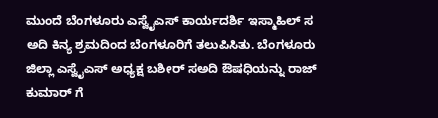ಮುಂದೆ ಬೆಂಗಳೂರು ಎಸ್ವೈಎಸ್ ಕಾರ್ಯದರ್ಶಿ ಇಸ್ಮಾಹಿಲ್ ಸ ಅದಿ ಕಿನ್ಯ ಶ್ರಮದಿಂದ ಬೆಂಗಳೂರಿಗೆ ತಲುಪಿಸಿತು. ಬೆಂಗಳೂರು ಜಿಲ್ಲಾ ಎಸ್ವೈಎಸ್ ಅಧ್ಯಕ್ಷ ಬಶೀರ್ ಸಅದಿ ಔಷಧಿಯನ್ನು ರಾಜ್ ಕುಮಾರ್ ಗೆ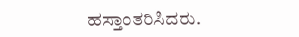ಹಸ್ತಾಂತರಿಸಿದರು.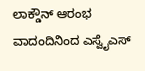ಲಾಕ್ಡೌನ್ ಆರಂಭ ವಾದಂದಿನಿಂದ ಎಸ್ವೈಎಸ್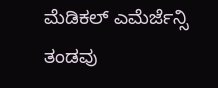ಮೆಡಿಕಲ್ ಎಮೆರ್ಜೆನ್ಸಿ ತಂಡವು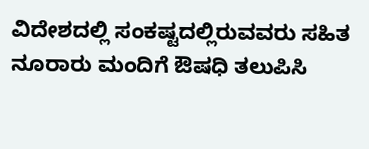ವಿದೇಶದಲ್ಲಿ ಸಂಕಷ್ಟದಲ್ಲಿರುವವರು ಸಹಿತ ನೂರಾರು ಮಂದಿಗೆ ಔಷಧಿ ತಲುಪಿಸಿ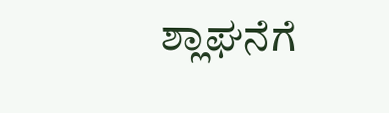ಶ್ಲಾಘನೆಗೆ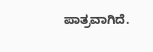ಪಾತ್ರವಾಗಿದೆ.